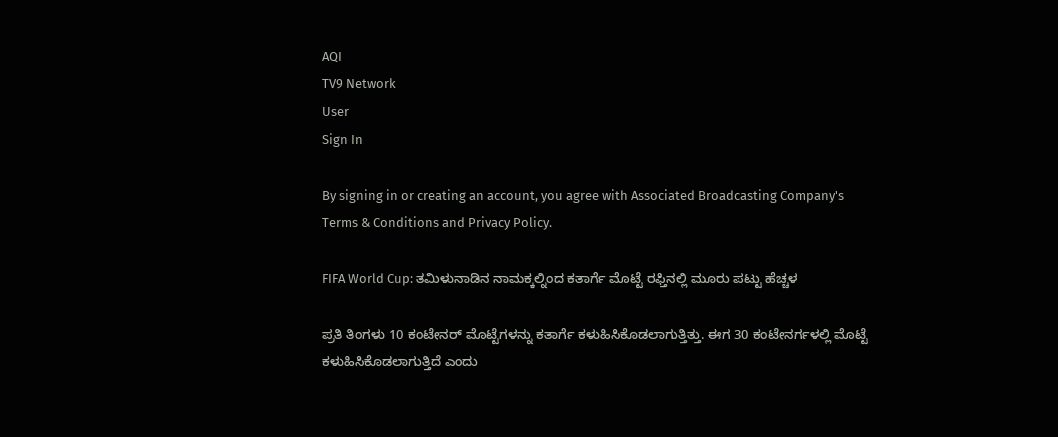AQI
TV9 Network
User
Sign In

By signing in or creating an account, you agree with Associated Broadcasting Company's Terms & Conditions and Privacy Policy.

FIFA World Cup: ತಮಿಳುನಾಡಿನ ನಾಮಕ್ಕಲ್ನಿಂದ ಕತಾರ್ಗೆ ಮೊಟ್ಟೆ ರಫ್ತಿನಲ್ಲಿ ಮೂರು ಪಟ್ಟು ಹೆಚ್ಚಳ

ಪ್ರತಿ ತಿಂಗಳು 10 ಕಂಟೇನರ್ ಮೊಟ್ಟೆಗಳನ್ನು ಕತಾರ್ಗೆ ಕಳುಹಿಸಿಕೊಡಲಾಗುತ್ತಿತ್ತು. ಈಗ 30 ಕಂಟೇನರ್ಗಳಲ್ಲಿ ಮೊಟ್ಟೆ ಕಳುಹಿಸಿಕೊಡಲಾಗುತ್ತಿದೆ ಎಂದು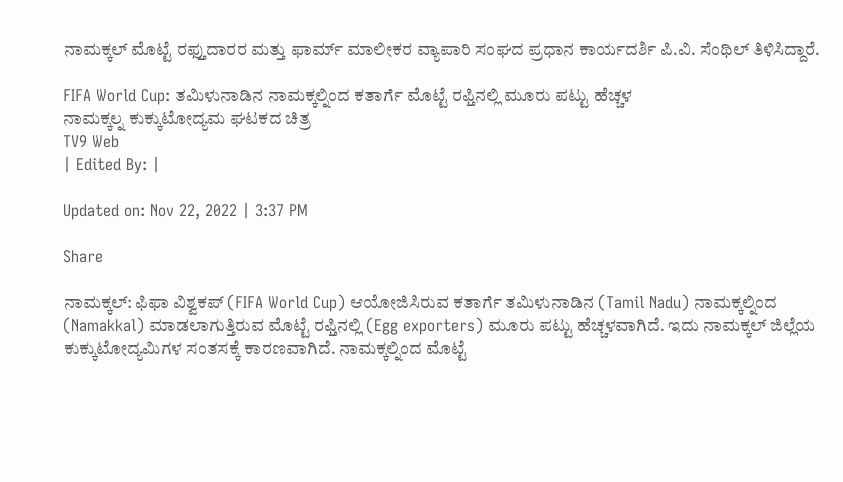ನಾಮಕ್ಕಲ್ ಮೊಟ್ಟೆ ರಫ್ತುದಾರರ ಮತ್ತು ಫಾರ್ಮ್ ಮಾಲೀಕರ ವ್ಯಾಪಾರಿ ಸಂಘದ ಪ್ರಧಾನ ಕಾರ್ಯದರ್ಶಿ ಪಿ.ವಿ. ಸೆಂಥಿಲ್ ತಿಳಿಸಿದ್ದಾರೆ.

FIFA World Cup: ತಮಿಳುನಾಡಿನ ನಾಮಕ್ಕಲ್ನಿಂದ ಕತಾರ್ಗೆ ಮೊಟ್ಟೆ ರಫ್ತಿನಲ್ಲಿ ಮೂರು ಪಟ್ಟು ಹೆಚ್ಚಳ
ನಾಮಕ್ಕಲ್ನ ಕುಕ್ಕುಟೋದ್ಯಮ ಘಟಕದ ಚಿತ್ರ
TV9 Web
| Edited By: |

Updated on: Nov 22, 2022 | 3:37 PM

Share

ನಾಮಕ್ಕಲ್: ಫಿಫಾ ವಿಶ್ವಕಪ್ (FIFA World Cup) ಆಯೋಜಿಸಿರುವ ಕತಾರ್ಗೆ ತಮಿಳುನಾಡಿನ (Tamil Nadu) ನಾಮಕ್ಕಲ್ನಿಂದ (Namakkal) ಮಾಡಲಾಗುತ್ತಿರುವ ಮೊಟ್ಟೆ ರಫ್ತಿನಲ್ಲಿ (Egg exporters) ಮೂರು ಪಟ್ಟು ಹೆಚ್ಚಳವಾಗಿದೆ. ಇದು ನಾಮಕ್ಕಲ್ ಜಿಲ್ಲೆಯ ಕುಕ್ಕುಟೋದ್ಯಮಿಗಳ ಸಂತಸಕ್ಕೆ ಕಾರಣವಾಗಿದೆ. ನಾಮಕ್ಕಲ್ನಿಂದ ಮೊಟ್ಟೆ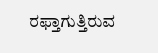ರಫ್ತಾಗುತ್ತಿರುವ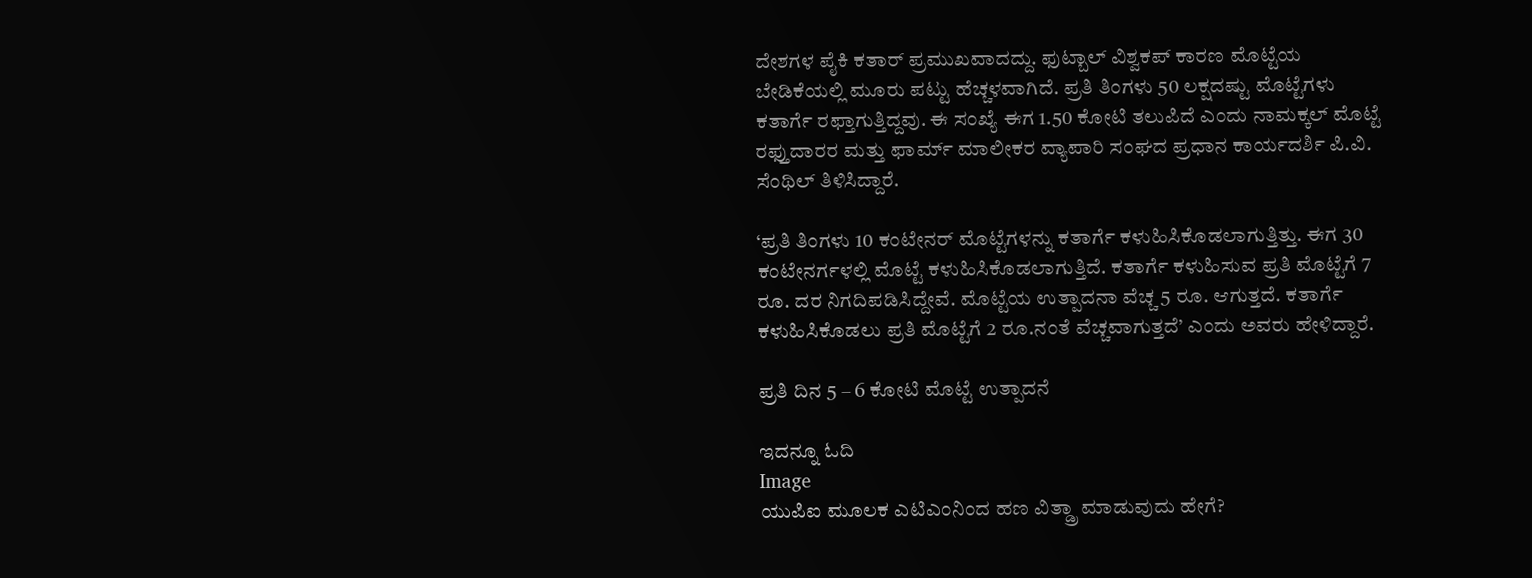ದೇಶಗಳ ಪೈಕಿ ಕತಾರ್ ಪ್ರಮುಖವಾದದ್ದು. ಫುಟ್ಬಾಲ್ ವಿಶ್ವಕಪ್ ಕಾರಣ ಮೊಟ್ಟೆಯ ಬೇಡಿಕೆಯಲ್ಲಿ ಮೂರು ಪಟ್ಟು ಹೆಚ್ಚಳವಾಗಿದೆ. ಪ್ರತಿ ತಿಂಗಳು 50 ಲಕ್ಷದಷ್ಟು ಮೊಟ್ಟೆಗಳು ಕತಾರ್ಗೆ ರಫ್ತಾಗುತ್ತಿದ್ದವು. ಈ ಸಂಖ್ಯೆ ಈಗ 1.50 ಕೋಟಿ ತಲುಪಿದೆ ಎಂದು ನಾಮಕ್ಕಲ್ ಮೊಟ್ಟೆ ರಫ್ತುದಾರರ ಮತ್ತು ಫಾರ್ಮ್ ಮಾಲೀಕರ ವ್ಯಾಪಾರಿ ಸಂಘದ ಪ್ರಧಾನ ಕಾರ್ಯದರ್ಶಿ ಪಿ.ವಿ. ಸೆಂಥಿಲ್ ತಿಳಿಸಿದ್ದಾರೆ.

‘ಪ್ರತಿ ತಿಂಗಳು 10 ಕಂಟೇನರ್ ಮೊಟ್ಟೆಗಳನ್ನು ಕತಾರ್ಗೆ ಕಳುಹಿಸಿಕೊಡಲಾಗುತ್ತಿತ್ತು. ಈಗ 30 ಕಂಟೇನರ್ಗಳಲ್ಲಿ ಮೊಟ್ಟೆ ಕಳುಹಿಸಿಕೊಡಲಾಗುತ್ತಿದೆ. ಕತಾರ್ಗೆ ಕಳುಹಿಸುವ ಪ್ರತಿ ಮೊಟ್ಟೆಗೆ 7 ರೂ. ದರ ನಿಗದಿಪಡಿಸಿದ್ದೇವೆ. ಮೊಟ್ಟೆಯ ಉತ್ಪಾದನಾ ವೆಚ್ಚ 5 ರೂ. ಆಗುತ್ತದೆ. ಕತಾರ್ಗೆ ಕಳುಹಿಸಿಕೊಡಲು ಪ್ರತಿ ಮೊಟ್ಟೆಗೆ 2 ರೂ.ನಂತೆ ವೆಚ್ಚವಾಗುತ್ತದೆ’ ಎಂದು ಅವರು ಹೇಳಿದ್ದಾರೆ.

ಪ್ರತಿ ದಿನ 5 – 6 ಕೋಟಿ ಮೊಟ್ಟೆ ಉತ್ಪಾದನೆ

ಇದನ್ನೂ ಓದಿ
Image
ಯುಪಿಐ ಮೂಲಕ ಎಟಿಎಂನಿಂದ ಹಣ ವಿತ್ಡ್ರಾ ಮಾಡುವುದು ಹೇಗೆ?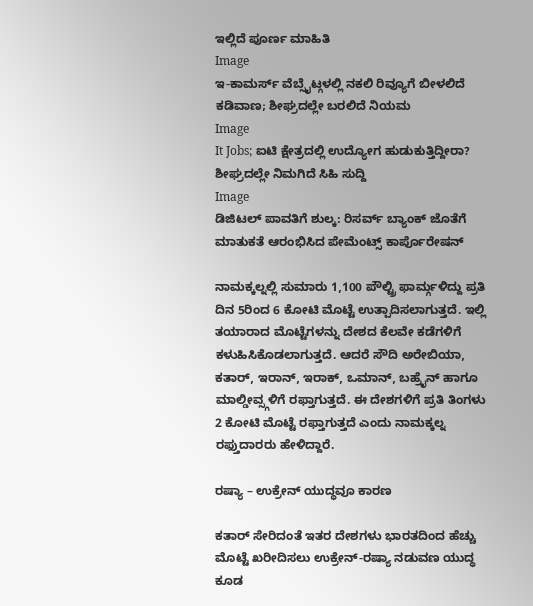ಇಲ್ಲಿದೆ ಪೂರ್ಣ ಮಾಹಿತಿ
Image
ಇ-ಕಾಮರ್ಸ್ ವೆಬ್ಸೈಟ್ಗಳಲ್ಲಿ ನಕಲಿ ರಿವ್ಯೂಗೆ ಬೀಳಲಿದೆ ಕಡಿವಾಣ; ಶೀಘ್ರದಲ್ಲೇ ಬರಲಿದೆ ನಿಯಮ
Image
It Jobs; ಐಟಿ ಕ್ಷೇತ್ರದಲ್ಲಿ ಉದ್ಯೋಗ ಹುಡುಕುತ್ತಿದ್ದೀರಾ? ಶೀಘ್ರದಲ್ಲೇ ನಿಮಗಿದೆ ಸಿಹಿ ಸುದ್ದಿ
Image
ಡಿಜಿಟಲ್ ಪಾವತಿಗೆ ಶುಲ್ಕ: ರಿಸರ್ವ್ ಬ್ಯಾಂಕ್ ಜೊತೆಗೆ ಮಾತುಕತೆ ಆರಂಭಿಸಿದ ಪೇಮೆಂಟ್ಸ್ ಕಾರ್ಪೊರೇಷನ್

ನಾಮಕ್ಕಲ್ನಲ್ಲಿ ಸುಮಾರು 1,100 ಪೌಲ್ಟ್ರಿ ಫಾರ್ಮ್ಗಳಿದ್ದು ಪ್ರತಿ ದಿನ 5ರಿಂದ 6 ಕೋಟಿ ಮೊಟ್ಟೆ ಉತ್ಪಾದಿಸಲಾಗುತ್ತದೆ. ಇಲ್ಲಿ ತಯಾರಾದ ಮೊಟ್ಟೆಗಳನ್ನು ದೇಶದ ಕೆಲವೇ ಕಡೆಗಳಿಗೆ ಕಳುಹಿಸಿಕೊಡಲಾಗುತ್ತದೆ. ಆದರೆ ಸೌದಿ ಅರೇಬಿಯಾ, ಕತಾರ್, ಇರಾನ್, ಇರಾಕ್, ಒಮಾನ್, ಬಹ್ರೈನ್ ಹಾಗೂ ಮಾಲ್ಡೀವ್ಸ್ಗಳಿಗೆ ರಫ್ತಾಗುತ್ತದೆ. ಈ ದೇಶಗಳಿಗೆ ಪ್ರತಿ ತಿಂಗಳು 2 ಕೋಟಿ ಮೊಟ್ಟೆ ರಫ್ತಾಗುತ್ತದೆ ಎಂದು ನಾಮಕ್ಕಲ್ನ ರಫ್ತುದಾರರು ಹೇಳಿದ್ದಾರೆ.

ರಷ್ಯಾ – ಉಕ್ರೇನ್ ಯುದ್ಧವೂ ಕಾರಣ

ಕತಾರ್ ಸೇರಿದಂತೆ ಇತರ ದೇಶಗಳು ಭಾರತದಿಂದ ಹೆಚ್ಚು ಮೊಟ್ಟೆ ಖರೀದಿಸಲು ಉಕ್ರೇನ್-ರಷ್ಯಾ ನಡುವಣ ಯುದ್ಧ ಕೂಡ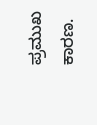ಪ್ರಮುಖ ಕಾರಣ.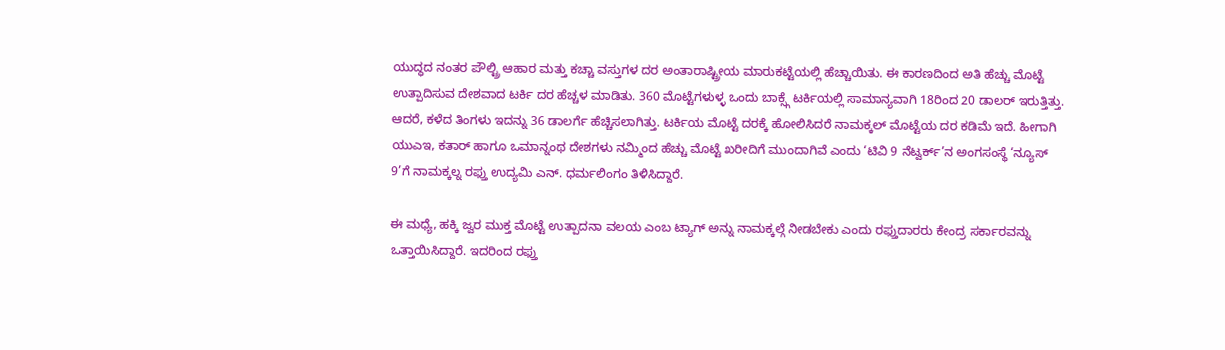ಯುದ್ಧದ ನಂತರ ಪೌಲ್ಟ್ರಿ ಆಹಾರ ಮತ್ತು ಕಚ್ಚಾ ವಸ್ತುಗಳ ದರ ಅಂತಾರಾಷ್ಟ್ರೀಯ ಮಾರುಕಟ್ಟೆಯಲ್ಲಿ ಹೆಚ್ಚಾಯಿತು. ಈ ಕಾರಣದಿಂದ ಅತಿ ಹೆಚ್ಚು ಮೊಟ್ಟೆ ಉತ್ಪಾದಿಸುವ ದೇಶವಾದ ಟರ್ಕಿ ದರ ಹೆಚ್ಚಳ ಮಾಡಿತು. 360 ಮೊಟ್ಟೆಗಳುಳ್ಳ ಒಂದು ಬಾಕ್ಸ್ಗೆ ಟರ್ಕಿಯಲ್ಲಿ ಸಾಮಾನ್ಯವಾಗಿ 18ರಿಂದ 20 ಡಾಲರ್ ಇರುತ್ತಿತ್ತು. ಆದರೆ, ಕಳೆದ ತಿಂಗಳು ಇದನ್ನು 36 ಡಾಲರ್ಗೆ ಹೆಚ್ಚಿಸಲಾಗಿತ್ತು. ಟರ್ಕಿಯ ಮೊಟ್ಟೆ ದರಕ್ಕೆ ಹೋಲಿಸಿದರೆ ನಾಮಕ್ಕಲ್ ಮೊಟ್ಟೆಯ ದರ ಕಡಿಮೆ ಇದೆ. ಹೀಗಾಗಿ ಯುಎಇ, ಕತಾರ್ ಹಾಗೂ ಒಮಾನ್ನಂಥ ದೇಶಗಳು ನಮ್ಮಿಂದ ಹೆಚ್ಚು ಮೊಟ್ಟೆ ಖರೀದಿಗೆ ಮುಂದಾಗಿವೆ ಎಂದು ‘ಟಿವಿ 9 ನೆಟ್ವರ್ಕ್’ನ ಅಂಗಸಂಸ್ಥೆ ‘ನ್ಯೂಸ್ 9’ಗೆ ನಾಮಕ್ಕಲ್ನ ರಫ್ತು ಉದ್ಯಮಿ ಎನ್. ಧರ್ಮಲಿಂಗಂ ತಿಳಿಸಿದ್ದಾರೆ.

ಈ ಮಧ್ಯೆ, ಹಕ್ಕಿ ಜ್ವರ ಮುಕ್ತ ಮೊಟ್ಟೆ ಉತ್ಪಾದನಾ ವಲಯ ಎಂಬ ಟ್ಯಾಗ್ ಅನ್ನು ನಾಮಕ್ಕಲ್ಗೆ ನೀಡಬೇಕು ಎಂದು ರಫ್ತುದಾರರು ಕೇಂದ್ರ ಸರ್ಕಾರವನ್ನು ಒತ್ತಾಯಿಸಿದ್ದಾರೆ. ಇದರಿಂದ ರಫ್ತು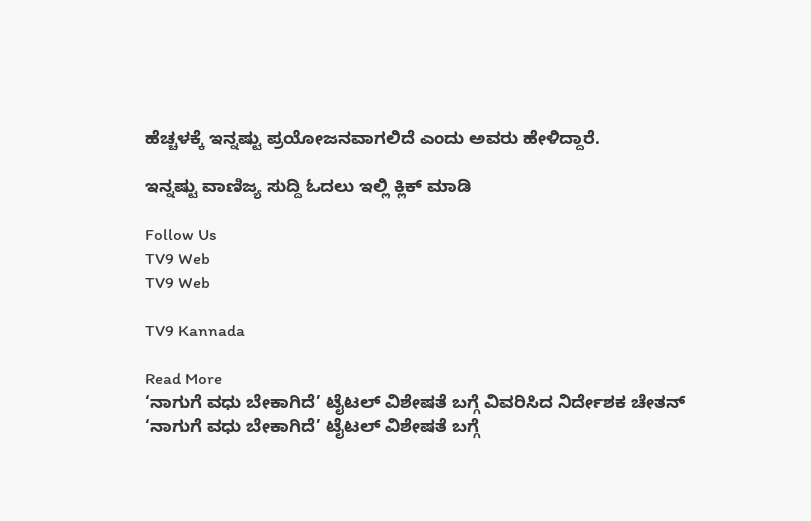ಹೆಚ್ಚಳಕ್ಕೆ ಇನ್ನಷ್ಟು ಪ್ರಯೋಜನವಾಗಲಿದೆ ಎಂದು ಅವರು ಹೇಳಿದ್ದಾರೆ.

ಇನ್ನಷ್ಟು ವಾಣಿಜ್ಯ ಸುದ್ದಿ ಓದಲು ಇಲ್ಲಿ ಕ್ಲಿಕ್ ಮಾಡಿ

Follow Us
TV9 Web
TV9 Web

TV9 Kannada

Read More
‘ನಾಗುಗೆ ವಧು ಬೇಕಾಗಿದೆ’ ಟೈಟಲ್ ವಿಶೇಷತೆ ಬಗ್ಗೆ ವಿವರಿಸಿದ ನಿರ್ದೇಶಕ ಚೇತನ್
‘ನಾಗುಗೆ ವಧು ಬೇಕಾಗಿದೆ’ ಟೈಟಲ್ ವಿಶೇಷತೆ ಬಗ್ಗೆ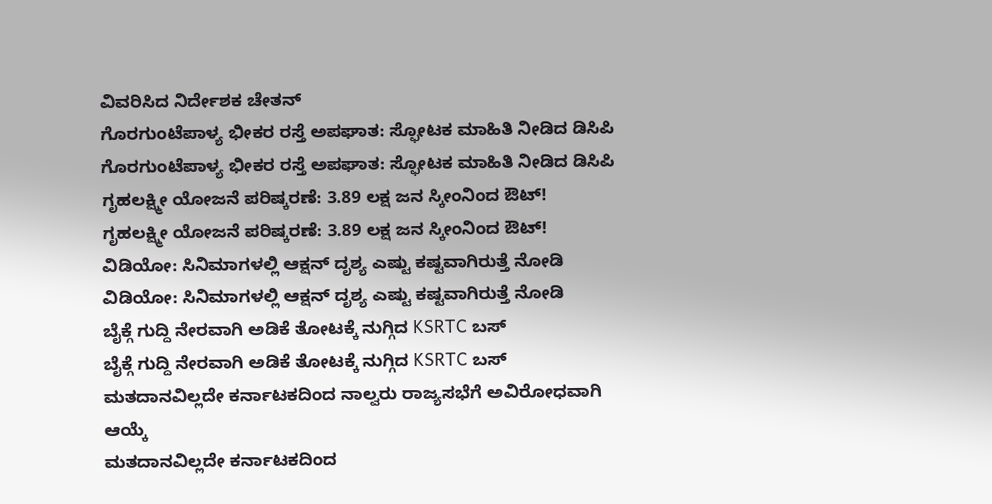ವಿವರಿಸಿದ ನಿರ್ದೇಶಕ ಚೇತನ್
ಗೊರಗುಂಟೆಪಾಳ್ಯ ಭೀಕರ ರಸ್ತೆ ಅಪಘಾತ: ಸ್ಫೋಟಕ ಮಾಹಿತಿ ನೀಡಿದ ಡಿಸಿಪಿ
ಗೊರಗುಂಟೆಪಾಳ್ಯ ಭೀಕರ ರಸ್ತೆ ಅಪಘಾತ: ಸ್ಫೋಟಕ ಮಾಹಿತಿ ನೀಡಿದ ಡಿಸಿಪಿ
ಗೃಹಲಕ್ಷ್ಮೀ ಯೋಜನೆ ಪರಿಷ್ಕರಣೆ: 3.89 ಲಕ್ಷ ಜನ ಸ್ಕೀಂನಿಂದ ಔಟ್!
ಗೃಹಲಕ್ಷ್ಮೀ ಯೋಜನೆ ಪರಿಷ್ಕರಣೆ: 3.89 ಲಕ್ಷ ಜನ ಸ್ಕೀಂನಿಂದ ಔಟ್!
ವಿಡಿಯೋ: ಸಿನಿಮಾಗಳಲ್ಲಿ ಆಕ್ಷನ್ ದೃಶ್ಯ ಎಷ್ಟು ಕಷ್ಟವಾಗಿರುತ್ತೆ ನೋಡಿ
ವಿಡಿಯೋ: ಸಿನಿಮಾಗಳಲ್ಲಿ ಆಕ್ಷನ್ ದೃಶ್ಯ ಎಷ್ಟು ಕಷ್ಟವಾಗಿರುತ್ತೆ ನೋಡಿ
ಬೈಕ್ಗೆ ಗುದ್ದಿ ನೇರವಾಗಿ ಅಡಿಕೆ ತೋಟಕ್ಕೆ ನುಗ್ಗಿದ KSRTC ಬಸ್
ಬೈಕ್ಗೆ ಗುದ್ದಿ ನೇರವಾಗಿ ಅಡಿಕೆ ತೋಟಕ್ಕೆ ನುಗ್ಗಿದ KSRTC ಬಸ್
ಮತದಾನವಿಲ್ಲದೇ ಕರ್ನಾಟಕದಿಂದ ನಾಲ್ವರು ರಾಜ್ಯಸಭೆಗೆ ಅವಿರೋಧವಾಗಿ ಆಯ್ಕೆ
ಮತದಾನವಿಲ್ಲದೇ ಕರ್ನಾಟಕದಿಂದ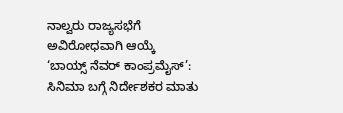ನಾಲ್ವರು ರಾಜ್ಯಸಭೆಗೆ ಅವಿರೋಧವಾಗಿ ಆಯ್ಕೆ
‘ಬಾಯ್ಸ್ ನೆವರ್ ಕಾಂಪ್ರಮೈಸ್’: ಸಿನಿಮಾ ಬಗ್ಗೆ ನಿರ್ದೇಶಕರ ಮಾತು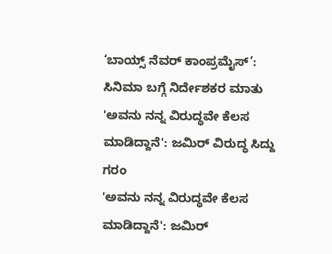‘ಬಾಯ್ಸ್ ನೆವರ್ ಕಾಂಪ್ರಮೈಸ್’: ಸಿನಿಮಾ ಬಗ್ಗೆ ನಿರ್ದೇಶಕರ ಮಾತು
'ಅವನು ನನ್ನ ವಿರುದ್ಧವೇ ಕೆಲಸ ಮಾಡಿದ್ದಾನೆ': ಜಮಿರ್ ವಿರುದ್ಧ ಸಿದ್ದು ಗರಂ
'ಅವನು ನನ್ನ ವಿರುದ್ಧವೇ ಕೆಲಸ ಮಾಡಿದ್ದಾನೆ': ಜಮಿರ್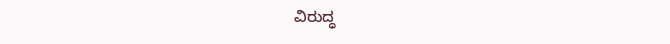ವಿರುದ್ಧ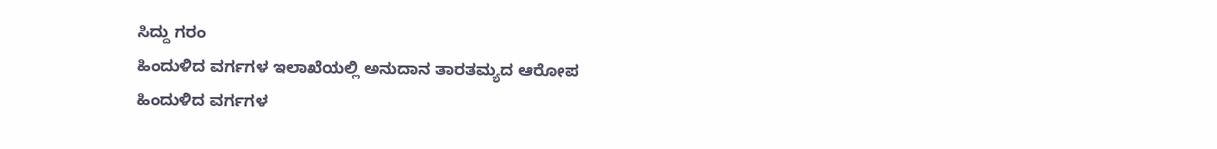ಸಿದ್ದು ಗರಂ
ಹಿಂದುಳಿದ ವರ್ಗಗಳ ಇಲಾಖೆಯಲ್ಲಿ ಅನುದಾನ ತಾರತಮ್ಯದ ಆರೋಪ
ಹಿಂದುಳಿದ ವರ್ಗಗಳ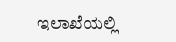ಇಲಾಖೆಯಲ್ಲಿ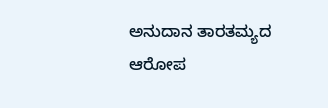ಅನುದಾನ ತಾರತಮ್ಯದ ಆರೋಪ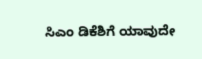ಸಿಎಂ ಡಿಕೆಶಿಗೆ ಯಾವುದೇ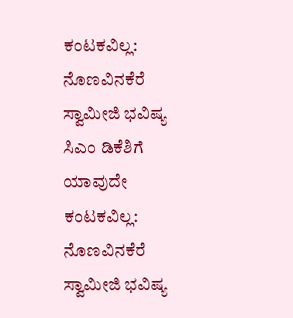ಕಂಟಕವಿಲ್ಲ: ನೊಣವಿನಕೆರೆ ಸ್ವಾಮೀಜಿ ಭವಿಷ್ಯ
ಸಿಎಂ ಡಿಕೆಶಿಗೆ ಯಾವುದೇ ಕಂಟಕವಿಲ್ಲ: ನೊಣವಿನಕೆರೆ ಸ್ವಾಮೀಜಿ ಭವಿಷ್ಯ